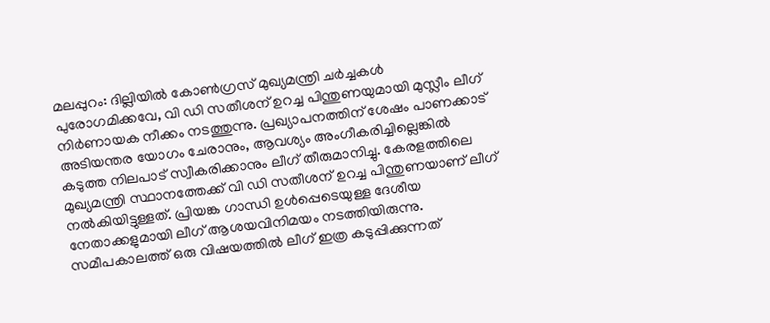മലപ്പുറം: ദില്ലിയിൽ കോൺഗ്രസ് മുഖ്യമന്ത്രി ചർച്ചകൾ പുരോഗമിക്കവേ, വി ഡി സതീശന് ഉറച്ച പിന്തുണയുമായി മുസ്ലീം ലീഗ് നിർണായക നീക്കം നടത്തുന്നു. പ്രഖ്യാപനത്തിന് ശേഷം പാണക്കാട് അടിയന്തര യോഗം ചേരാനും, ആവശ്യം അംഗീകരിച്ചില്ലെങ്കിൽ കടുത്ത നിലപാട് സ്വീകരിക്കാനും ലീഗ് തീരുമാനിച്ചു. കേരളത്തിലെ മുഖ്യമന്ത്രി സ്ഥാനത്തേക്ക് വി ഡി സതീശന് ഉറച്ച പിന്തുണയാണ് ലീഗ് നൽകിയിട്ടുള്ളത്. പ്രിയങ്ക ഗാന്ധി ഉൾപ്പെടെയുള്ള ദേശീയ നേതാക്കളുമായി ലീഗ് ആശയവിനിമയം നടത്തിയിരുന്നു. സമീപകാലത്ത് ഒരു വിഷയത്തിൽ ലീഗ് ഇത്ര കടുപ്പിക്കുന്നത്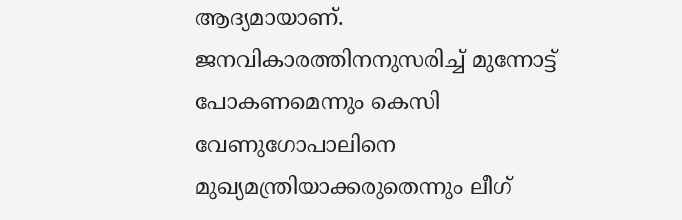ആദ്യമായാണ്.
ജനവികാരത്തിനനുസരിച്ച് മുന്നോട്ട് പോകണമെന്നും കെസി വേണുഗോപാലിനെ മുഖ്യമന്ത്രിയാക്കരുതെന്നും ലീഗ്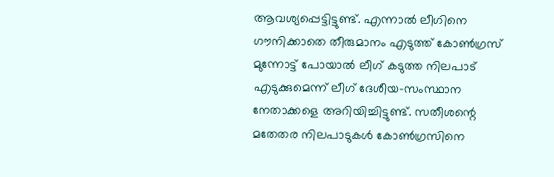ആവശ്യപ്പെട്ടിട്ടുണ്ട്. എന്നാൽ ലീഗിനെ ഗൗനിക്കാതെ തീരുമാനം എടുത്ത് കോൺഗ്രസ് മുന്നോട്ട് പോയാൽ ലീഗ് കടുത്ത നിലപാട് എടുക്കുമെന്ന് ലീഗ് ദേശീയ-സംസ്ഥാന നേതാക്കളെ അറിയിച്ചിട്ടുണ്ട്. സതീശന്റെ മതേതര നിലപാടുകൾ കോൺഗ്രസിനെ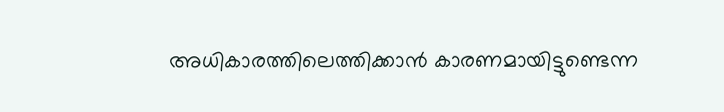അധികാരത്തിലെത്തിക്കാൻ കാരണമായിട്ടുണ്ടെന്ന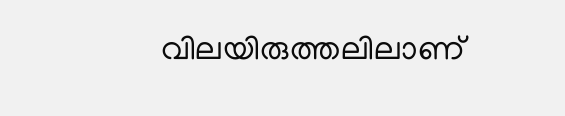വിലയിരുത്തലിലാണ്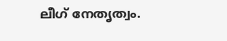ലീഗ് നേതൃത്വം.